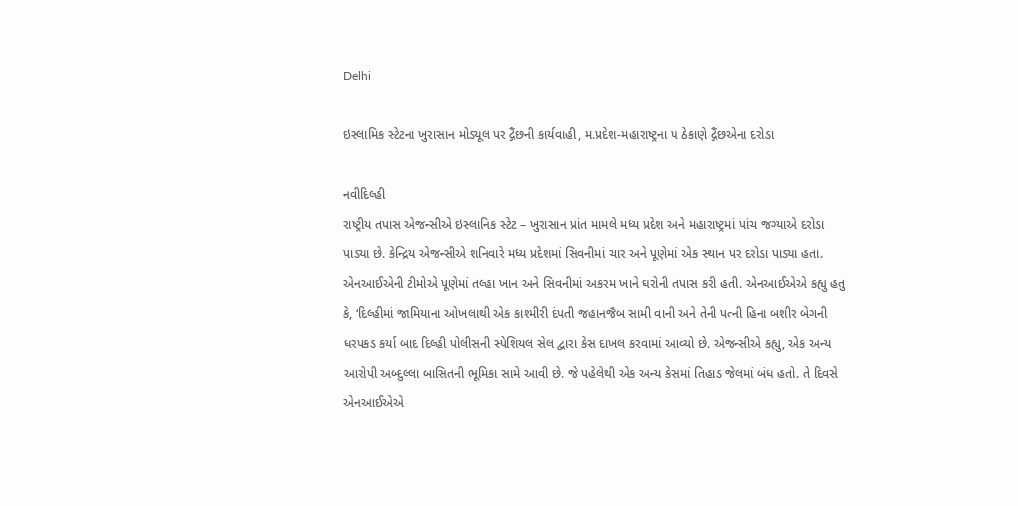Delhi

ઇસ્લામિક સ્ટેટના ખુરાસાન મોડ્યૂલ પર દ્ગૈંછની કાર્યવાહી, મ.પ્રદેશ-મહારાષ્ટ્રના ૫ ઠેકાણે દ્ગૈંછએના દરોડા

નવીદિલ્હી
રાષ્ટ્રીય તપાસ એજન્સીએ ઇસ્લાનિક સ્ટેટ – ખુરાસાન પ્રાંત મામલે મધ્ય પ્રદેશ અને મહારાષ્ટ્રમાં પાંચ જગ્યાએ દરોડા પાડ્યા છે. કેન્દ્રિય એજન્સીએ શનિવારે મધ્ય પ્રદેશમાં સિવનીમાં ચાર અને પૂણેમાં એક સ્થાન પર દરોડા પાડ્યા હતા. એનઆઈએની ટીમોએ પૂણેમાં તલ્હા ખાન અને સિવનીમાં અકરમ ખાને ઘરોની તપાસ કરી હતી. એનઆઈએએ કહ્યુ હતુ કે, ‘દિલ્હીમાં જામિયાના ઓખલાથી એક કાશ્મીરી દંપતી જહાનજૈબ સામી વાની અને તેની પત્ની હિના બશીર બેગની ધરપકડ કર્યા બાદ દિલ્હી પોલીસની સ્પેશિયલ સેલ દ્વારા કેસ દાખલ કરવામાં આવ્યો છે. એજન્સીએ કહ્યુ, એક અન્ય આરોપી અબ્દુલ્લા બાસિતની ભૂમિકા સામે આવી છે. જે પહેલેથી એક અન્ય કેસમાં તિહાડ જેલમાં બંધ હતો. તે દિવસે એનઆઈએએ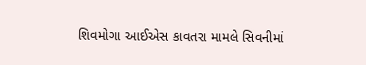શિવમોગા આઈએસ કાવતરા મામલે સિવનીમાં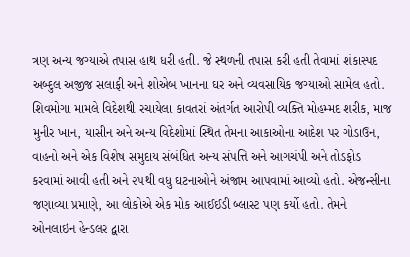ત્રણ અન્ય જગ્યાએ તપાસ હાથ ધરી હતી. જે સ્થળની તપાસ કરી હતી તેવામાં શંકાસ્પદ અબ્દુલ અજીજ સલાફી અને શોએબ ખાનના ઘર અને વ્યવસાયિક જગ્યાઓ સામેલ હતો. શિવમોગા મામલે વિદેશથી રચાયેલા કાવતરાં અંતર્ગત આરોપી વ્યક્તિ મોહમ્મદ શરીક, માજ મુનીર ખાન, યાસીન અને અન્ય વિદેશોમાં સ્થિત તેમના આકાઓના આદેશ પર ગોડાઉન, વાહનો અને એક વિશેષ સમુદાય સંબંધિત અન્ય સંપત્તિ અને આગચંપી અને તોડફોડ કરવામાં આવી હતી અને ૨૫થી વધુ ઘટનાઓને અંજામ આપવામાં આવ્યો હતો. એજન્સીના જણાવ્યા પ્રમાણે, આ લોકોએ એક મોક આઈઈડી બ્લાસ્ટ પણ કર્યો હતો. તેમને ઓનલાઇન હેન્ડલર દ્વારા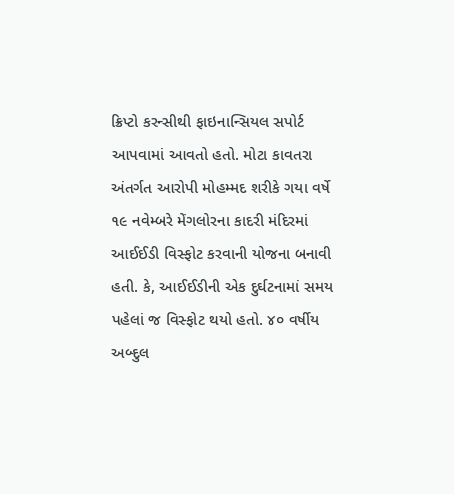ક્રિપ્ટો કરન્સીથી ફાઇનાન્સિયલ સપોર્ટ આપવામાં આવતો હતો. મોટા કાવતરા અંતર્ગત આરોપી મોહમ્મદ શરીકે ગયા વર્ષે ૧૯ નવેમ્બરે મેંગલોરના કાદરી મંદિરમાં આઈઈડી વિસ્ફોટ કરવાની યોજના બનાવી હતી. કે, આઈઈડીની એક દુર્ઘટનામાં સમય પહેલાં જ વિસ્ફોટ થયો હતો. ૪૦ વર્ષીય અબ્દુલ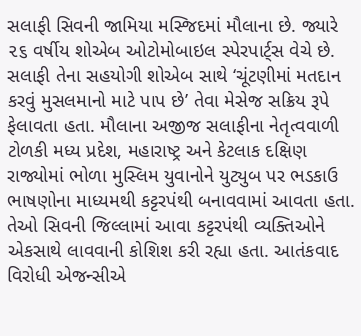સલાફી સિવની જામિયા મસ્જિદમાં મૌલાના છે. જ્યારે ૨૬ વર્ષીય શોએબ ઓટોમોબાઇલ સ્પેરપાર્ટ્‌સ વેચે છે. સલાફી તેના સહયોગી શોએબ સાથે ‘ચૂંટણીમાં મતદાન કરવું મુસલમાનો માટે પાપ છે’ તેવા મેસેજ સક્રિય રૂપે ફેલાવતા હતા. મૌલાના અજીજ સલાફીના નેતૃત્વવાળી ટોળકી મધ્ય પ્રદેશ, મહારાષ્ટ્ર અને કેટલાક દક્ષિણ રાજ્યોમાં ભોળા મુસ્લિમ યુવાનોને યુટ્યુબ પર ભડકાઉ ભાષણોના માધ્યમથી કટ્ટરપંથી બનાવવામાં આવતા હતા. તેઓ સિવની જિલ્લામાં આવા કટ્ટરપંથી વ્યક્તિઓને એકસાથે લાવવાની કોશિશ કરી રહ્યા હતા. આતંકવાદ વિરોધી એજન્સીએ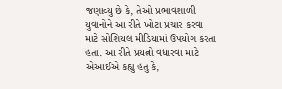જણાવ્યુ છે કે, તેઓ પ્રભાવશાળી યુવાનોને આ રીતે ખોટા પ્રચાર કરવા માટે સોશિયલ મીડિયામાં ઉપયોગ કરતા હતા. આ રીતે પ્રયત્નો વધારવા માટે એઆઈએ કહ્યુ હતુ કે,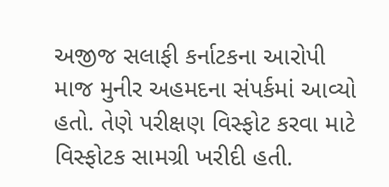અજીજ સલાફી કર્નાટકના આરોપી માજ મુનીર અહમદના સંપર્કમાં આવ્યો હતો. તેણે પરીક્ષણ વિસ્ફોટ કરવા માટે વિસ્ફોટક સામગ્રી ખરીદી હતી.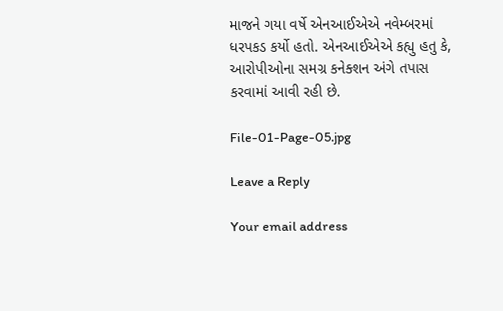માજને ગયા વર્ષે એનઆઈએએ નવેમ્બરમાં ધરપકડ કર્યો હતો. એનઆઈએએ કહ્યુ હતુ કે, આરોપીઓના સમગ્ર કનેક્શન અંગે તપાસ કરવામાં આવી રહી છે.

File-01-Page-05.jpg

Leave a Reply

Your email address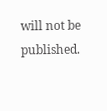will not be published.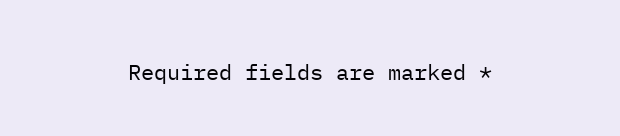Required fields are marked *